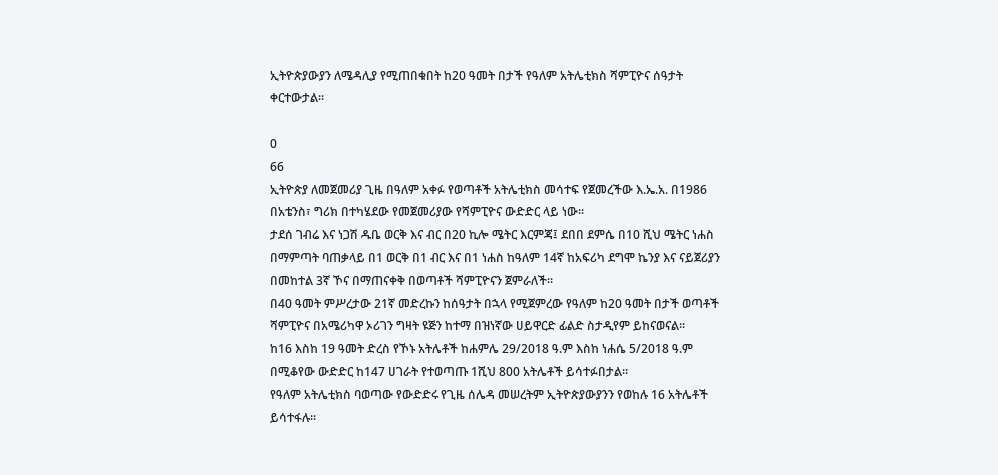ኢትዮጵያውያን ለሜዳሊያ የሚጠበቁበት ከ20 ዓመት በታች የዓለም አትሌቲክስ ሻምፒዮና ሰዓታት ቀርተውታል።

0
66
ኢትዮጵያ ለመጀመሪያ ጊዜ በዓለም አቀፉ የወጣቶች አትሌቲክስ መሳተፍ የጀመረችው እ.ኤ.አ. በ1986 በአቴንስ፣ ግሪክ በተካሄደው የመጀመሪያው የሻምፒዮና ውድድር ላይ ነው።
ታደሰ ገብሬ እና ነጋሽ ዱቤ ወርቅ እና ብር በ20 ኪሎ ሜትር እርምጃ፤ ደበበ ደምሴ በ10 ሺህ ሜትር ነሐስ በማምጣት ባጠቃላይ በ1 ወርቅ በ1 ብር እና በ1 ነሐስ ከዓለም 14ኛ ከአፍሪካ ደግሞ ኬንያ እና ናይጀሪያን በመከተል 3ኛ ኾና በማጠናቀቅ በወጣቶች ሻምፒዮናን ጀምራለች።
በ40 ዓመት ምሥረታው 21ኛ መድረኩን ከሰዓታት በኋላ የሚጀምረው የዓለም ከ20 ዓመት በታች ወጣቶች ሻምፒዮና በአሜሪካዋ ኦሪገን ግዛት ዩጅን ከተማ በዝነኛው ሀይዋርድ ፊልድ ስታዲየም ይከናወናል።
ከ16 እስከ 19 ዓመት ድረስ የኾኑ አትሌቶች ከሐምሌ 29/2018 ዓ.ም እስከ ነሐሴ 5/2018 ዓ.ም በሚቆየው ውድድር ከ147 ሀገራት የተወጣጡ 1ሺህ 800 አትሌቶች ይሳተፉበታል።
የዓለም አትሌቲክስ ባወጣው የውድድሩ የጊዜ ሰሌዳ መሠረትም ኢትዮጵያውያንን የወከሉ 16 አትሌቶች ይሳተፋሉ።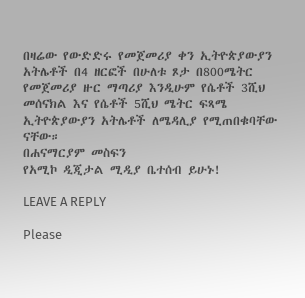በዛሬው የውድድሩ የመጀመሪያ ቀን ኢትዮጵያውያን አትሌቶች በ4 ዘርፎች በሁለቱ ጾታ በ800ሜትር የመጀመሪያ ዙር ማጣሪያ እንዲሁም የሴቶች 3ሺህ መሰናክል እና የሴቶች 5ሺህ ሜትር ፍጻሜ ኢትዮጵያውያን አትሌቶች ለሜዳሊያ የሚጠበቁባቸው ናቸው።
በሐናማርያም መስፍን
የአሚኮ ዲጂታል ሚዲያ ቤተሰብ ይሁኑ!

LEAVE A REPLY

Please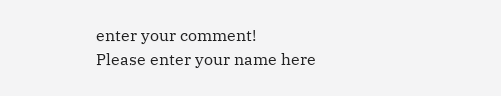enter your comment!
Please enter your name here